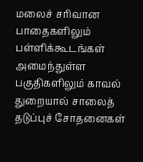மலைச் சரிவான பாதைகளிலும் பள்ளிக்கூடங்கள் அமைந்துள்ள பகுதிகளிலும் காவல் துறையால் சாலைத் தடுப்புச் சோதனைகள்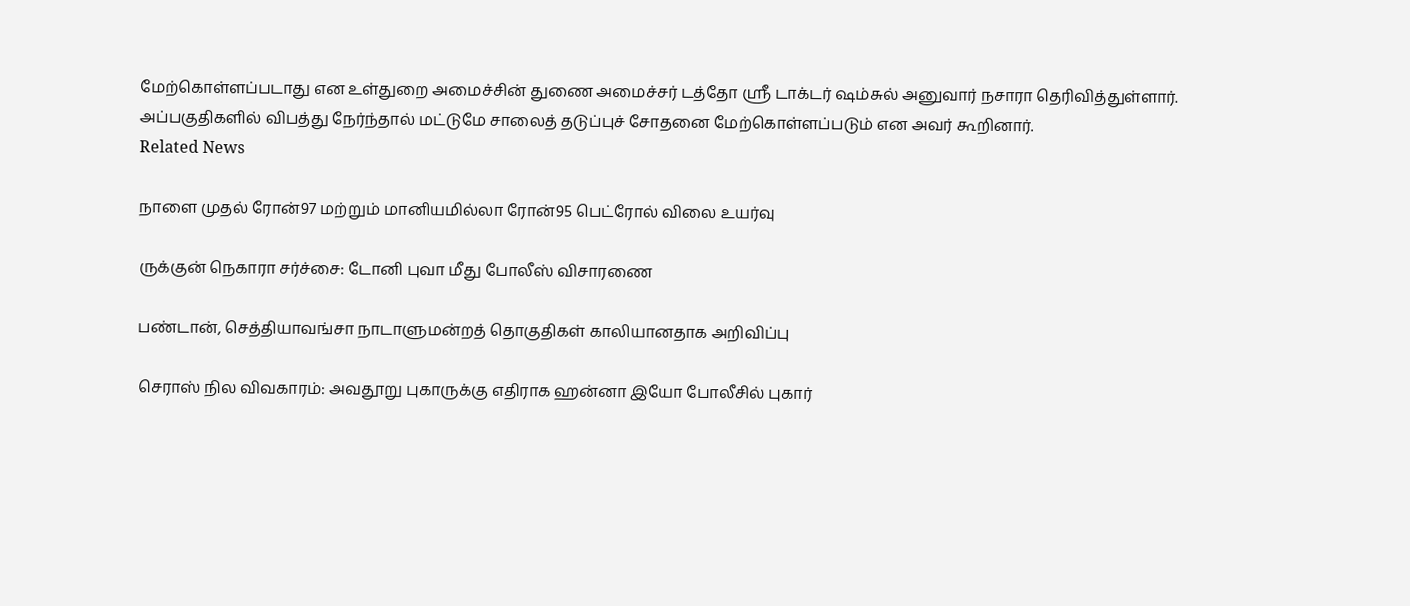மேற்கொள்ளப்படாது என உள்துறை அமைச்சின் துணை அமைச்சர் டத்தோ ஶ்ரீ டாக்டர் ஷம்சுல் அனுவார் நசாரா தெரிவித்துள்ளார்.
அப்பகுதிகளில் விபத்து நேர்ந்தால் மட்டுமே சாலைத் தடுப்புச் சோதனை மேற்கொள்ளப்படும் என அவர் கூறினார்.
Related News

நாளை முதல் ரோன்97 மற்றும் மானியமில்லா ரோன்95 பெட்ரோல் விலை உயர்வு

ருக்குன் நெகாரா சர்ச்சை: டோனி புவா மீது போலீஸ் விசாரணை

பண்டான், செத்தியாவங்சா நாடாளுமன்றத் தொகுதிகள் காலியானதாக அறிவிப்பு

செராஸ் நில விவகாரம்: அவதூறு புகாருக்கு எதிராக ஹன்னா இயோ போலீசில் புகார்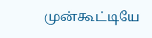முன்கூட்டியே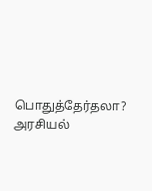பொதுத்தேர்தலா? அரசியல்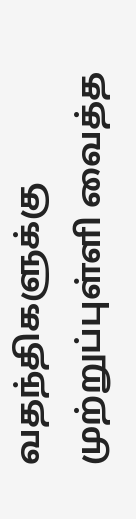வதந்திகளுக்கு முற்றுப்புள்ளி வைத்த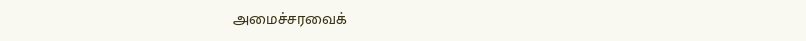அமைச்சரவைக்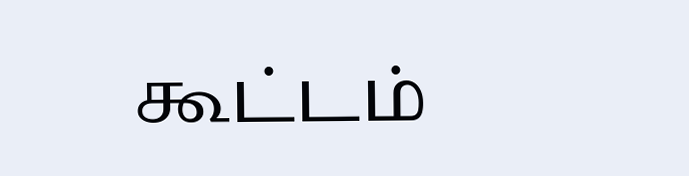கூட்டம்